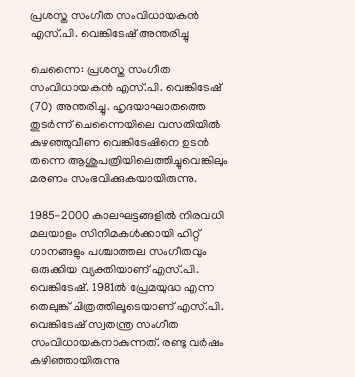പ്രശസ്ത സംഗീത സംവിധായകൻ എസ്.പി. വെങ്കിടേഷ് അന്തരിച്ചു

ചെന്നൈ: പ്രശസ്ത സംഗീത സംവിധായകൻ എസ്.പി. വെങ്കിടേഷ് (70) അന്തരിച്ചു. ഹൃദയാഘാതത്തെ തുടർന്ന് ചെന്നൈയിലെ വസതിയിൽ കുഴഞ്ഞുവീണ വെങ്കിടേഷിനെ ഉടൻ തന്നെ ആശുപത്രിയിലെത്തിച്ചുവെങ്കിലും മരണം സംഭവിക്കുകയായിരുന്നു.

1985-2000 കാലഘട്ടങ്ങളിൽ നിരവധി മലയാളം സിനിമകൾക്കായി ഹിറ്റ് ഗാനങ്ങളും പശ്ചാത്തല സംഗീതവും ഒരുക്കിയ വ്യക്തിയാണ് എസ്.പി. വെങ്കിടേഷ്. 1981ൽ പ്രേമയുദ്ധ എന്ന തെലുങ്ക് ചിത്രത്തിലൂടെയാണ് എസ്.പി. വെങ്കിടേഷ് സ്വതന്ത്ര സംഗീത സംവിധായകനാകുന്നത്. രണ്ടു വര്‍ഷം കഴിഞ്ഞായിരുന്നു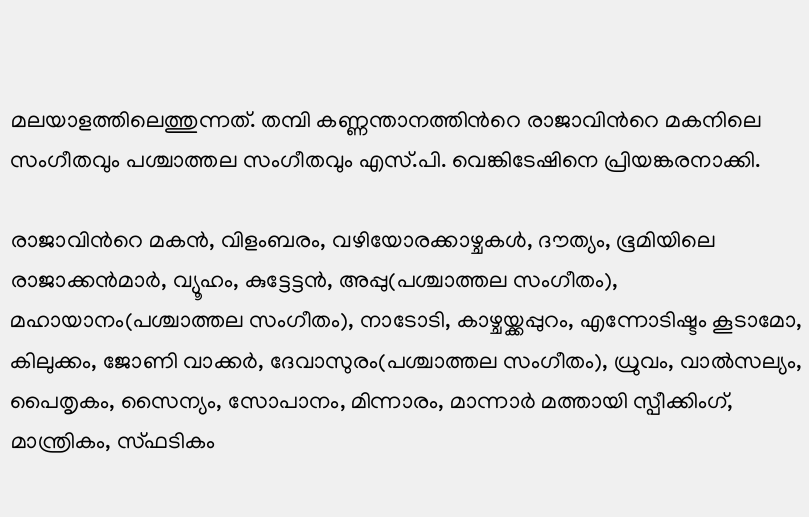മലയാളത്തിലെത്തുന്നത്. തമ്പി കണ്ണന്താനത്തിന്‍റെ രാജാവിന്‍റെ മകനിലെ സംഗീതവും പശ്ചാത്തല സംഗീതവും എസ്.പി. വെങ്കിടേഷിനെ പ്രിയങ്കരനാക്കി.

രാജാവിന്‍റെ മകന്‍, വിളംബരം, വഴിയോരക്കാഴ്ചകള്‍, ദൗത്യം, ഭൂമിയിലെ രാജാക്കന്‍മാര്‍, വ്യൂഹം, കുട്ടേട്ടന്‍, അപ്പു(പശ്ചാത്തല സംഗീതം), മഹായാനം(പശ്ചാത്തല സംഗീതം), നാടോടി, കാഴ്ചയ്ക്കപ്പുറം, എന്നോടിഷ്ടം കൂടാമോ, കിലുക്കം, ജോണി വാക്കര്‍, ദേവാസുരം(പശ്ചാത്തല സംഗീതം), ധ്രുവം, വാല്‍സല്യം, പൈതൃകം, സൈന്യം, സോപാനം, മിന്നാരം, മാന്നാര്‍ മത്തായി സ്പീക്കിംഗ്, മാന്ത്രികം, സ്ഫടികം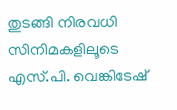തുടങ്ങി നിരവധി സിനിമകളിലൂടെ എസ്.പി. വെങ്കിടേഷ്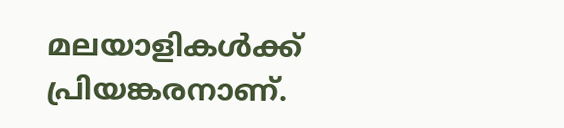മലയാളികൾക്ക് പ്രിയങ്കരനാണ്.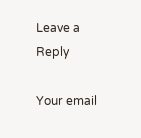Leave a Reply

Your email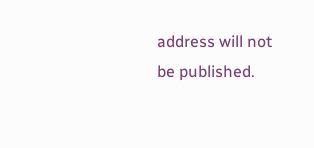address will not be published.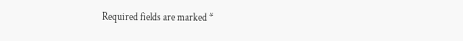Required fields are marked *